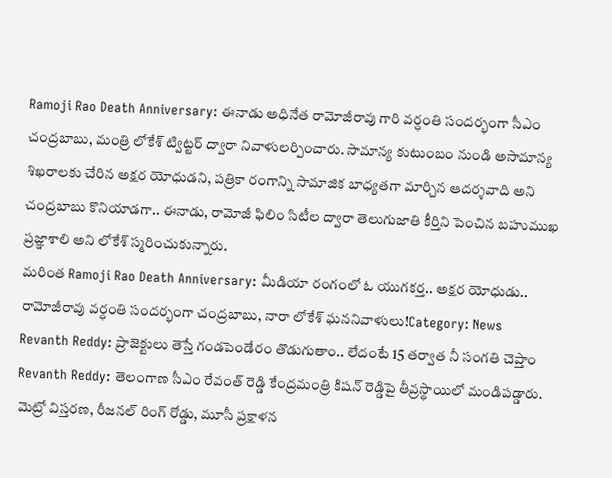Ramoji Rao Death Anniversary: ఈనాడు అధినేత రామోజీరావు గారి వర్ధంతి సందర్భంగా సీఎం చంద్రబాబు, మంత్రి లోకేశ్ ట్విట్టర్ ద్వారా నివాళులర్పించారు. సామాన్య కుటుంబం నుండి అసామాన్య శిఖరాలకు చేరిన అక్షర యోధుడని, పత్రికా రంగాన్ని సామాజిక బాధ్యతగా మార్చిన ఆదర్శవాది అని చంద్రబాబు కొనియాడగా.. ఈనాడు, రామోజీ ఫిలిం సిటీల ద్వారా తెలుగుజాతి కీర్తిని పెంచిన బహుముఖ ప్రజ్ఞాశాలి అని లోకేశ్ స్మరించుకున్నారు.
మరింత Ramoji Rao Death Anniversary: మీడియా రంగంలో ఓ యుగకర్త.. అక్షర యోధుడు.. రామోజీరావు వర్ధంతి సందర్భంగా చంద్రబాబు, నారా లోకేశ్ ఘననివాళులు!Category: News
Revanth Reddy: ప్రాజెక్టులు తెస్తే గండపెండేరం తొడుగుతాం.. లేదంటే 15 తర్వాత నీ సంగతి చెప్తాం
Revanth Reddy: తెలంగాణ సీఎం రేవంత్ రెడ్డి కేంద్రమంత్రి కిషన్ రెడ్డిపై తీవ్రస్థాయిలో మండిపడ్డారు. మెట్రో విస్తరణ, రీజనల్ రింగ్ రోడ్డు, మూసీ ప్రక్షాళన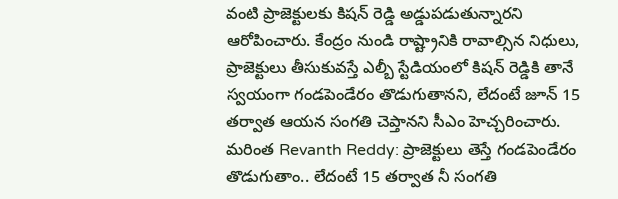వంటి ప్రాజెక్టులకు కిషన్ రెడ్డి అడ్డుపడుతున్నారని ఆరోపించారు. కేంద్రం నుండి రాష్ట్రానికి రావాల్సిన నిధులు, ప్రాజెక్టులు తీసుకువస్తే ఎల్బీ స్టేడియంలో కిషన్ రెడ్డికి తానే స్వయంగా గండపెండేరం తొడుగుతానని, లేదంటే జూన్ 15 తర్వాత ఆయన సంగతి చెప్తానని సీఎం హెచ్చరించారు.
మరింత Revanth Reddy: ప్రాజెక్టులు తెస్తే గండపెండేరం తొడుగుతాం.. లేదంటే 15 తర్వాత నీ సంగతి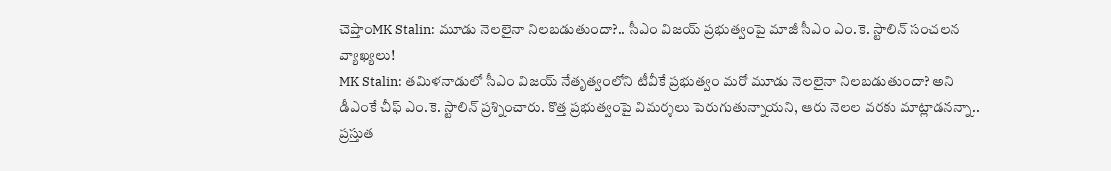చెప్తాంMK Stalin: మూడు నెలలైనా నిలబడుతుందా?.. సీఎం విజయ్ ప్రభుత్వంపై మాజీ సీఎం ఎం.కె. స్టాలిన్ సంచలన వ్యాఖ్యలు!
MK Stalin: తమిళనాడులో సీఎం విజయ్ నేతృత్వంలోని టీవీకే ప్రభుత్వం మరో మూడు నెలలైనా నిలబడుతుందా? అని డీఎంకే చీఫ్ ఎం.కె. స్టాలిన్ ప్రశ్నించారు. కొత్త ప్రభుత్వంపై విమర్శలు పెరుగుతున్నాయని, ఆరు నెలల వరకు మాట్లాడనన్నా.. ప్రస్తుత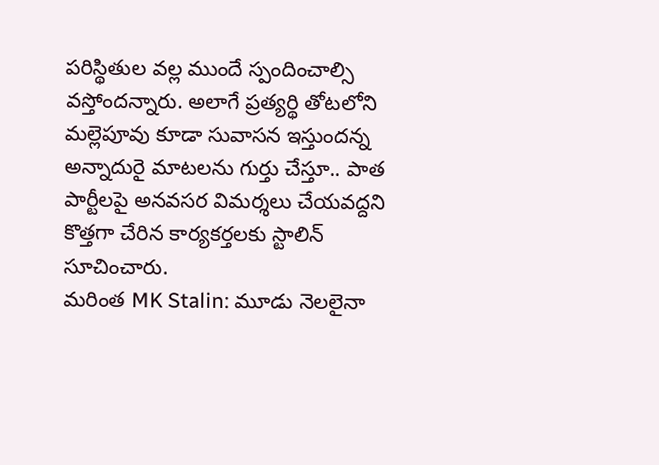పరిస్థితుల వల్ల ముందే స్పందించాల్సి వస్తోందన్నారు. అలాగే ప్రత్యర్థి తోటలోని మల్లెపూవు కూడా సువాసన ఇస్తుందన్న అన్నాదురై మాటలను గుర్తు చేస్తూ.. పాత పార్టీలపై అనవసర విమర్శలు చేయవద్దని కొత్తగా చేరిన కార్యకర్తలకు స్టాలిన్ సూచించారు.
మరింత MK Stalin: మూడు నెలలైనా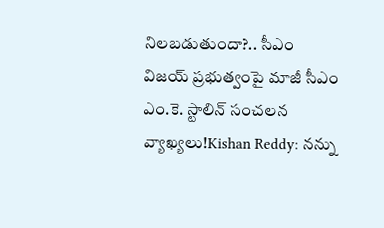నిలబడుతుందా?.. సీఎం విజయ్ ప్రభుత్వంపై మాజీ సీఎం ఎం.కె. స్టాలిన్ సంచలన వ్యాఖ్యలు!Kishan Reddy: నన్ను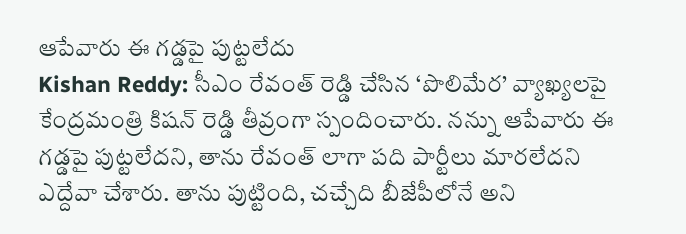ఆపేవారు ఈ గడ్డపై పుట్టలేదు
Kishan Reddy: సీఎం రేవంత్ రెడ్డి చేసిన ‘పొలిమేర’ వ్యాఖ్యలపై కేంద్రమంత్రి కిషన్ రెడ్డి తీవ్రంగా స్పందించారు. నన్ను ఆపేవారు ఈ గడ్డపై పుట్టలేదని, తాను రేవంత్ లాగా పది పార్టీలు మారలేదని ఎద్దేవా చేశారు. తాను పుట్టింది, చచ్చేది బీజేపీలోనే అని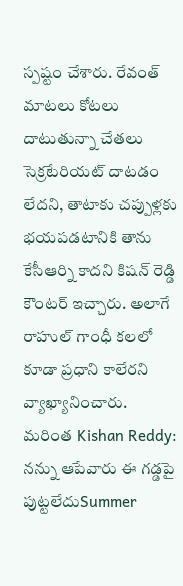స్పష్టం చేశారు. రేవంత్ మాటలు కోటలు దాటుతున్నా చేతలు సెక్రటేరియట్ దాటడం లేదని, తాటాకు చప్పుళ్లకు భయపడటానికి తాను కేసీఆర్ని కాదని కిషన్ రెడ్డి కౌంటర్ ఇచ్చారు. అలాగే రాహుల్ గాంధీ కలలో కూడా ప్రధాని కాలేరని వ్యాఖ్యానించారు.
మరింత Kishan Reddy: నన్ను ఆపేవారు ఈ గడ్డపై పుట్టలేదుSummer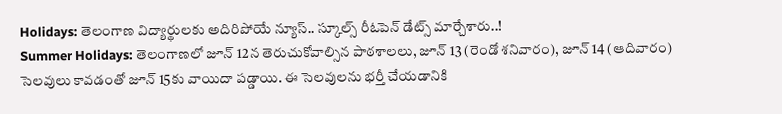Holidays: తెలంగాణ విద్యార్థులకు అదిరిపోయే న్యూస్.. స్కూల్స్ రీఓపెన్ డేట్స్ మార్చేశారు..!
Summer Holidays: తెలంగాణలో జూన్ 12న తెరుచుకోవాల్సిన పాఠశాలలు, జూన్ 13 (రెండో శనివారం), జూన్ 14 (ఆదివారం) సెలవులు కావడంతో జూన్ 15కు వాయిదా పడ్డాయి. ఈ సెలవులను భర్తీ చేయడానికి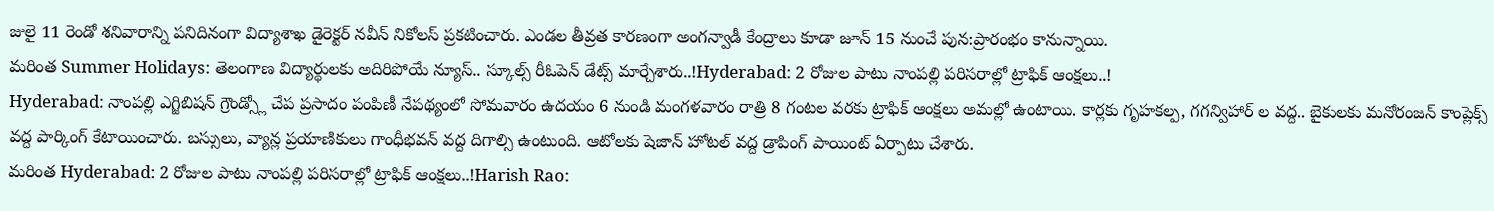జులై 11 రెండో శనివారాన్ని పనిదినంగా విద్యాశాఖ డైరెక్టర్ నవీన్ నికోలస్ ప్రకటించారు. ఎండల తీవ్రత కారణంగా అంగన్వాడీ కేంద్రాలు కూడా జూన్ 15 నుంచే పున:ప్రారంభం కానున్నాయి.
మరింత Summer Holidays: తెలంగాణ విద్యార్థులకు అదిరిపోయే న్యూస్.. స్కూల్స్ రీఓపెన్ డేట్స్ మార్చేశారు..!Hyderabad: 2 రోజుల పాటు నాంపల్లి పరిసరాల్లో ట్రాఫిక్ ఆంక్షలు..!
Hyderabad: నాంపల్లి ఎగ్జిబిషన్ గ్రౌండ్స్లో చేప ప్రసాదం పంపిణీ నేపథ్యంలో సోమవారం ఉదయం 6 నుండి మంగళవారం రాత్రి 8 గంటల వరకు ట్రాఫిక్ ఆంక్షలు అమల్లో ఉంటాయి. కార్లకు గృహకల్ప, గగన్విహార్ ల వద్ద.. బైకులకు మనోరంజన్ కాంప్లెక్స్ వద్ద పార్కింగ్ కేటాయించారు. బస్సులు, వ్యాన్ల ప్రయాణికులు గాంధీభవన్ వద్ద దిగాల్సి ఉంటుంది. ఆటోలకు షెజాన్ హోటల్ వద్ద డ్రాపింగ్ పాయింట్ ఏర్పాటు చేశారు.
మరింత Hyderabad: 2 రోజుల పాటు నాంపల్లి పరిసరాల్లో ట్రాఫిక్ ఆంక్షలు..!Harish Rao: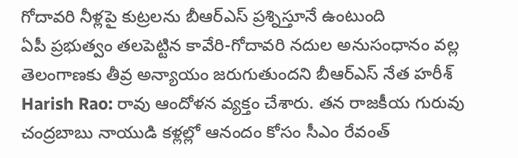గోదావరి నీళ్లపై కుట్రలను బీఆర్ఎస్ ప్రశ్నిస్తూనే ఉంటుంది
ఏపీ ప్రభుత్వం తలపెట్టిన కావేరి-గోదావరి నదుల అనుసంధానం వల్ల తెలంగాణకు తీవ్ర అన్యాయం జరుగుతుందని బీఆర్ఎస్ నేత హరీశ్ Harish Rao: రావు ఆందోళన వ్యక్తం చేశారు. తన రాజకీయ గురువు చంద్రబాబు నాయుడి కళ్లల్లో ఆనందం కోసం సీఎం రేవంత్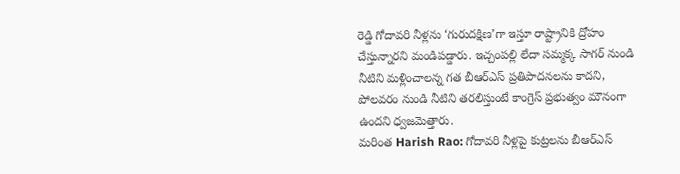రెడ్డి గోదావరి నీళ్లను ‘గురుదక్షిణ’గా ఇస్తూ రాష్ట్రానికి ద్రోహం చేస్తున్నారని మండిపడ్డారు. ఇచ్చంపల్లి లేదా సమ్మక్క సాగర్ నుండి నీటిని మళ్లించాలన్న గత బీఆర్ఎస్ ప్రతిపాదనలను కాదని, పోలవరం నుండి నీటిని తరలిస్తుంటే కాంగ్రెస్ ప్రభుత్వం మౌనంగా ఉందని ధ్వజమెత్తారు.
మరింత Harish Rao: గోదావరి నీళ్లపై కుట్రలను బీఆర్ఎస్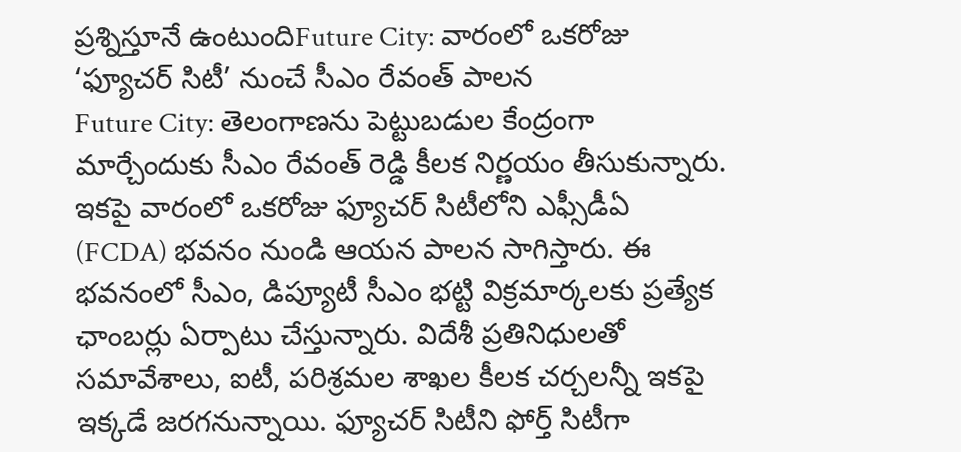ప్రశ్నిస్తూనే ఉంటుందిFuture City: వారంలో ఒకరోజు ‘ఫ్యూచర్ సిటీ’ నుంచే సీఎం రేవంత్ పాలన
Future City: తెలంగాణను పెట్టుబడుల కేంద్రంగా మార్చేందుకు సీఎం రేవంత్ రెడ్డి కీలక నిర్ణయం తీసుకున్నారు. ఇకపై వారంలో ఒకరోజు ఫ్యూచర్ సిటీలోని ఎఫ్సీడీఏ (FCDA) భవనం నుండి ఆయన పాలన సాగిస్తారు. ఈ భవనంలో సీఎం, డిప్యూటీ సీఎం భట్టి విక్రమార్కలకు ప్రత్యేక ఛాంబర్లు ఏర్పాటు చేస్తున్నారు. విదేశీ ప్రతినిధులతో సమావేశాలు, ఐటీ, పరిశ్రమల శాఖల కీలక చర్చలన్నీ ఇకపై ఇక్కడే జరగనున్నాయి. ఫ్యూచర్ సిటీని ఫోర్త్ సిటీగా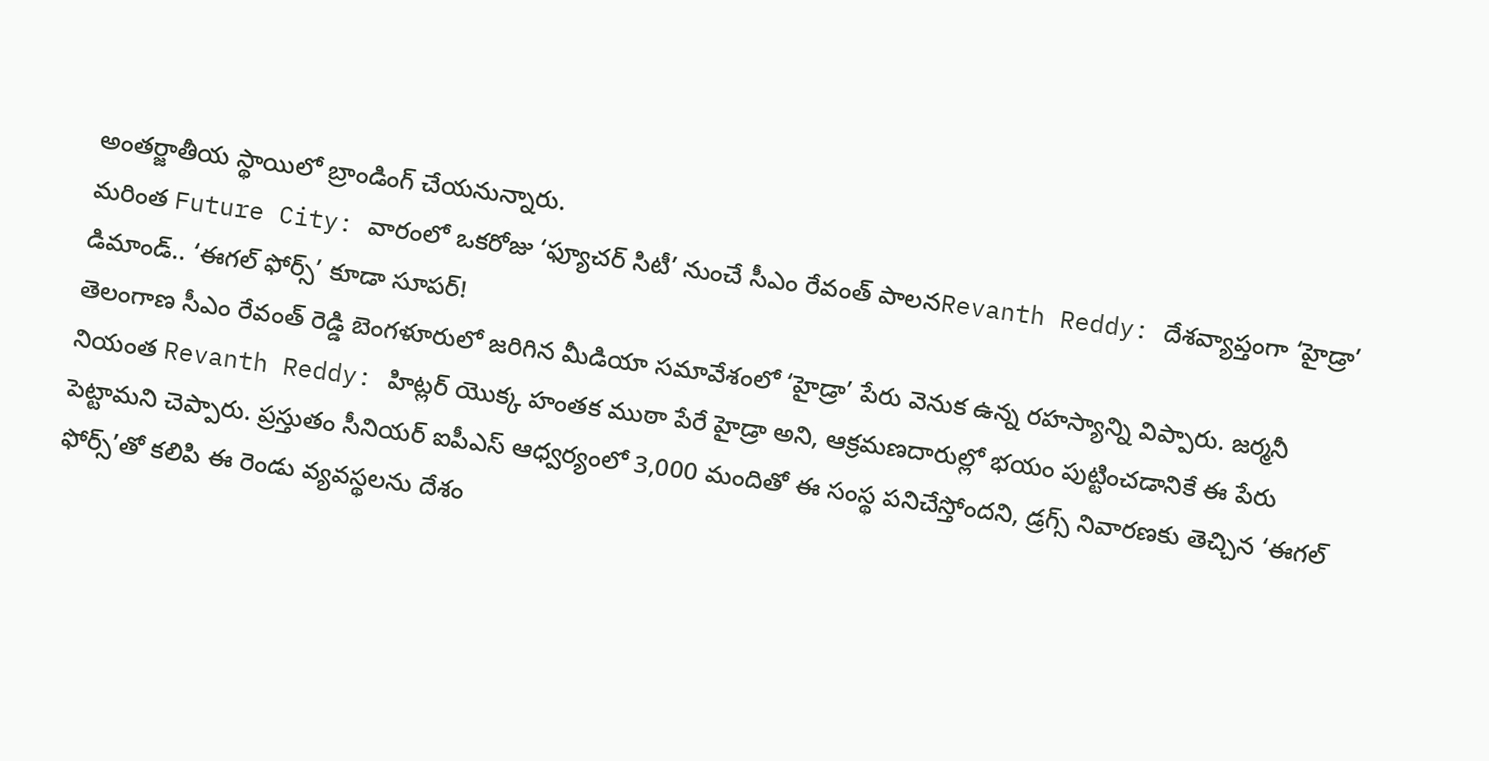అంతర్జాతీయ స్థాయిలో బ్రాండింగ్ చేయనున్నారు.
మరింత Future City: వారంలో ఒకరోజు ‘ఫ్యూచర్ సిటీ’ నుంచే సీఎం రేవంత్ పాలనRevanth Reddy: దేశవ్యాప్తంగా ‘హైడ్రా’ డిమాండ్.. ‘ఈగల్ ఫోర్స్’ కూడా సూపర్!
తెలంగాణ సీఎం రేవంత్ రెడ్డి బెంగళూరులో జరిగిన మీడియా సమావేశంలో ‘హైడ్రా’ పేరు వెనుక ఉన్న రహస్యాన్ని విప్పారు. జర్మనీ నియంత Revanth Reddy: హిట్లర్ యొక్క హంతక ముఠా పేరే హైడ్రా అని, ఆక్రమణదారుల్లో భయం పుట్టించడానికే ఈ పేరు పెట్టామని చెప్పారు. ప్రస్తుతం సీనియర్ ఐపీఎస్ ఆధ్వర్యంలో 3,000 మందితో ఈ సంస్థ పనిచేస్తోందని, డ్రగ్స్ నివారణకు తెచ్చిన ‘ఈగల్ ఫోర్స్’తో కలిపి ఈ రెండు వ్యవస్థలను దేశం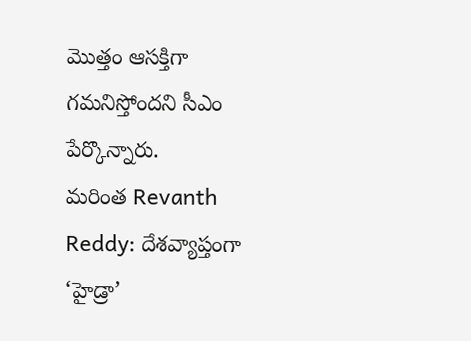మొత్తం ఆసక్తిగా గమనిస్తోందని సీఎం పేర్కొన్నారు.
మరింత Revanth Reddy: దేశవ్యాప్తంగా ‘హైడ్రా’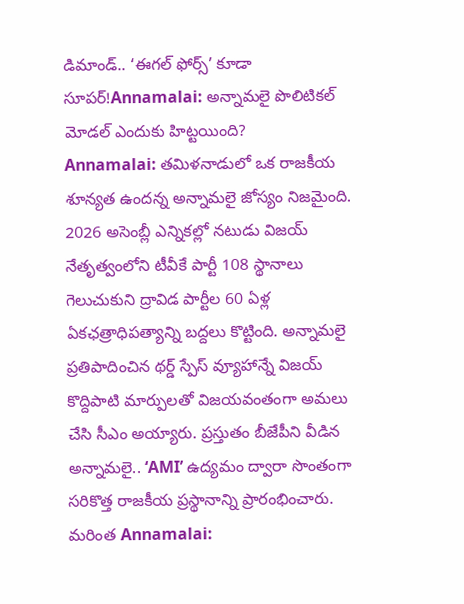డిమాండ్.. ‘ఈగల్ ఫోర్స్’ కూడా సూపర్!Annamalai: అన్నామలై పొలిటికల్ మోడల్ ఎందుకు హిట్టయింది?
Annamalai: తమిళనాడులో ఒక రాజకీయ శూన్యత ఉందన్న అన్నామలై జోస్యం నిజమైంది. 2026 అసెంబ్లీ ఎన్నికల్లో నటుడు విజయ్ నేతృత్వంలోని టీవీకే పార్టీ 108 స్థానాలు గెలుచుకుని ద్రావిడ పార్టీల 60 ఏళ్ల ఏకఛత్రాధిపత్యాన్ని బద్దలు కొట్టింది. అన్నామలై ప్రతిపాదించిన థర్డ్ స్పేస్ వ్యూహాన్నే విజయ్ కొద్దిపాటి మార్పులతో విజయవంతంగా అమలు చేసి సీఎం అయ్యారు. ప్రస్తుతం బీజేపీని వీడిన అన్నామలై.. ‘AMI’ ఉద్యమం ద్వారా సొంతంగా సరికొత్త రాజకీయ ప్రస్థానాన్ని ప్రారంభించారు.
మరింత Annamalai: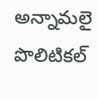అన్నామలై పొలిటికల్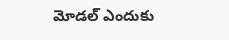మోడల్ ఎందుకు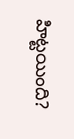హిట్టయింది?